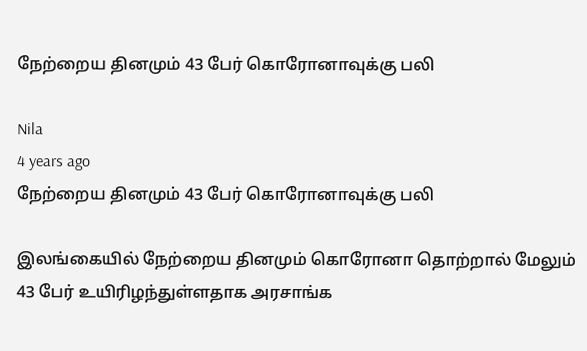நேற்றைய தினமும் 43 பேர் கொரோனாவுக்கு பலி

Nila
4 years ago
நேற்றைய தினமும் 43 பேர் கொரோனாவுக்கு பலி

இலங்கையில் நேற்றைய தினமும் கொரோனா தொற்றால் மேலும் 43 பேர் உயிரிழந்துள்ளதாக அரசாங்க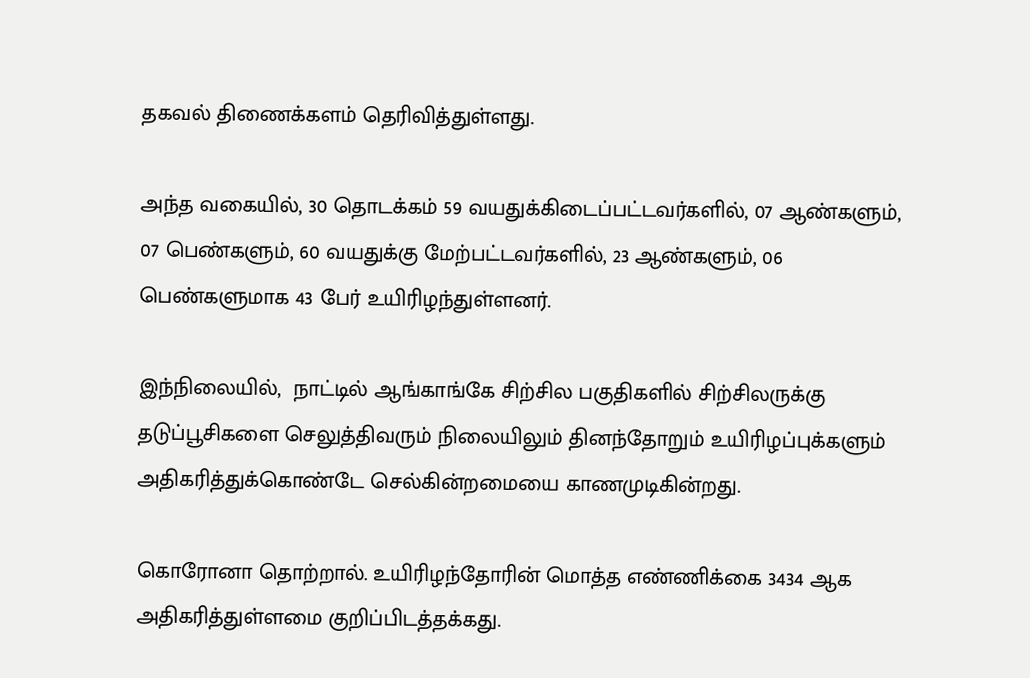தகவல் திணைக்களம் தெரிவித்துள்ளது.

அந்த வகையில், 30 தொடக்கம் 59 வயதுக்கிடைப்பட்டவர்களில், 07 ஆண்களும், 07 பெண்களும், 60 வயதுக்கு மேற்பட்டவர்களில், 23 ஆண்களும், 06 பெண்களுமாக 43 பேர் உயிரிழந்துள்ளனர்.

இந்நிலையில்,  நாட்டில் ஆங்காங்கே சிற்சில பகுதிகளில் சிற்சிலருக்கு தடுப்பூசிகளை செலுத்திவரும் நிலையிலும் தினந்தோறும் உயிரிழப்புக்களும் அதிகரித்துக்கொண்டே செல்கின்றமையை காணமுடிகின்றது.

கொரோனா தொற்றால். உயிரிழந்தோரின் மொத்த எண்ணிக்கை 3434 ஆக அதிகரித்துள்ளமை குறிப்பிடத்தக்கது.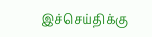இச்செய்திக்கு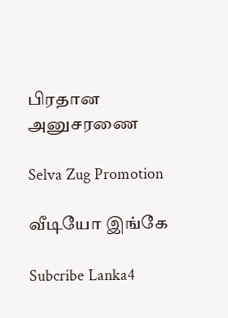பிரதான அனுசரணை

Selva Zug Promotion

வீடியோ இங்கே

Subcribe Lanka4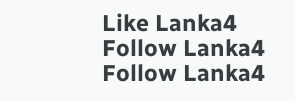Like Lanka4
Follow Lanka4
Follow Lanka4